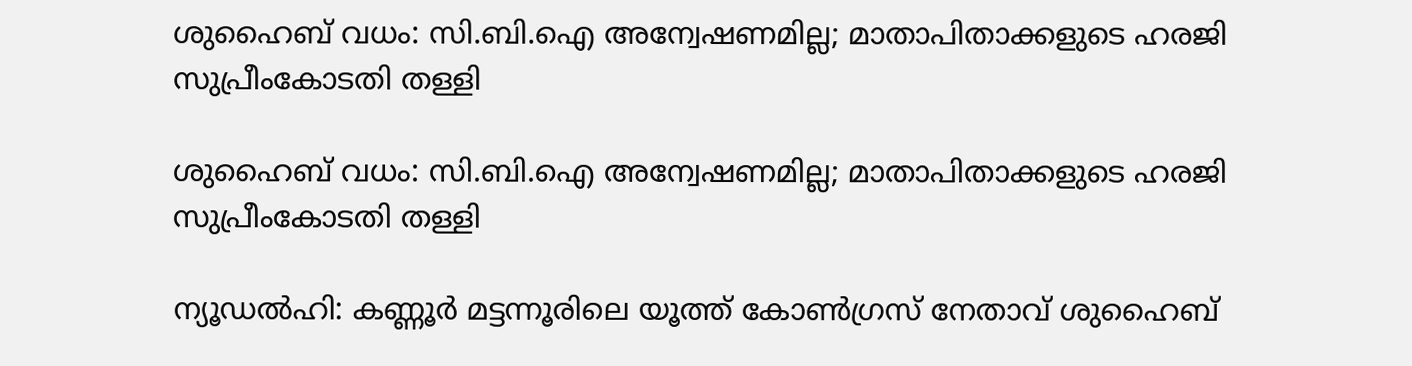ശുഹൈബ് വധം: സി.ബി.ഐ അന്വേഷണമില്ല; മാതാപിതാക്കളുടെ ഹരജി സുപ്രീംകോടതി തള്ളി

ശുഹൈബ് വധം: സി.ബി.ഐ അന്വേഷണമില്ല; മാതാപിതാക്കളുടെ ഹരജി സുപ്രീംകോടതി തള്ളി

ന്യൂഡല്‍ഹി: കണ്ണൂര്‍ മട്ടന്നൂരിലെ യൂത്ത് കോണ്‍ഗ്രസ് നേതാവ് ശുഹൈബ്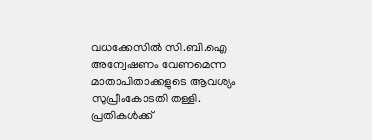വധക്കേസില്‍ സി.ബി.ഐ അന്വേഷണം വേണമെന്ന മാതാപിതാക്കളുടെ ആവശ്യം സുപ്രീംകോടതി തള്ളി. പ്രതികള്‍ക്ക്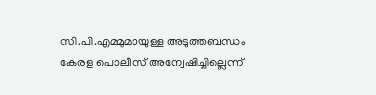സി.പി.എമ്മുമായുള്ള അടുത്തബന്ധം കേരള പൊലീസ് അന്വേഷിച്ചില്ലെന്ന്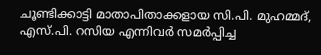ചൂണ്ടിക്കാട്ടി മാതാപിതാക്കളായ സി.പി. മുഹമ്മദ്, എസ്.പി. റസിയ എന്നിവര്‍ സമർപ്പിച്ച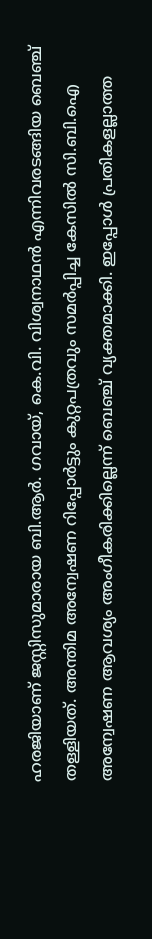ഹരജിയാണ് ജസ്റ്റിസുമാരായ ബി.ആര്‍. ഗവായ്, കെ.വി. വിശ്വനാഥന്‍ എന്നിവരടങ്ങിയ ബെഞ്ച് തള്ളിയത്. അന്തിമ അന്വേഷണ റിപ്പോർട്ടും കുറ്റപത്രവും സമർപ്പിച്ച കേസിൽ സി.ബി.ഐ അന്വേഷണ ആവശ്യം അംഗീകരിക്കില്ലെന്ന് ബെഞ്ച് വ്യക്തമാക്കി. ഇപ്പോൾ പ്രതികളല്ലാത്ത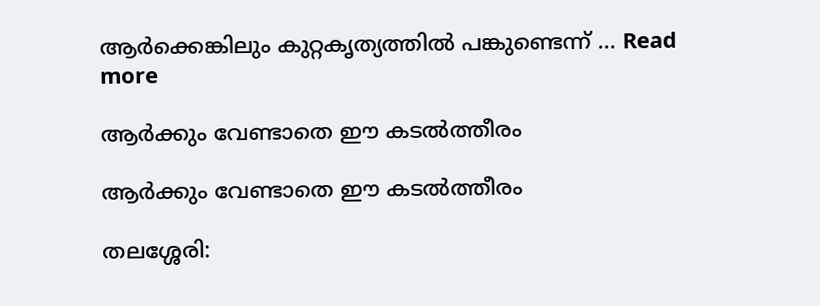ആർക്കെങ്കിലും കുറ്റകൃത്യത്തിൽ പങ്കുണ്ടെന്ന് … Read more

ആർക്കും വേണ്ടാതെ ഈ കടൽത്തീരം

ആർക്കും വേണ്ടാതെ ഈ കടൽത്തീരം

തലശ്ശേരി: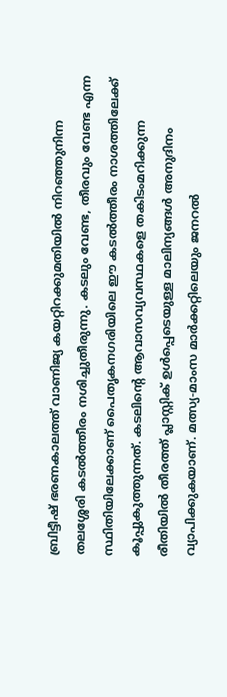ബ്രിട്ടീഷ് ഭരണകാലത്ത് വാണിജ്യ കയറ്റിറക്കുമതിയിൽ നിറഞ്ഞുനിന്ന തലശ്ശേരി കടൽത്തീരം നശിച്ചുതീരുന്നു. കടലും വേണ്ട, തീരവും വേണ്ട എന്ന സ്ഥിതിയിലേക്കാണ് പൈതൃകനഗരിയിലെ ഈ കടൽത്തീരം നാശത്തിലേക്ക് കൂപ്പുകുത്തുന്നത്. കടലിന്റെ ആവാസവ്യവസ്ഥകളെ തകിടംമറിക്കുന്ന രീതിയിൽ തീരത്ത് പ്ലാസ്റ്റിക് ഉൾപ്പെടെയുള്ള മാലിന്യങ്ങൾ അനുദിനം വ്യാപിക്കുകയാണ്. മത്സ്യ-മാംസ മാർക്കറ്റിലെയും ജനറൽ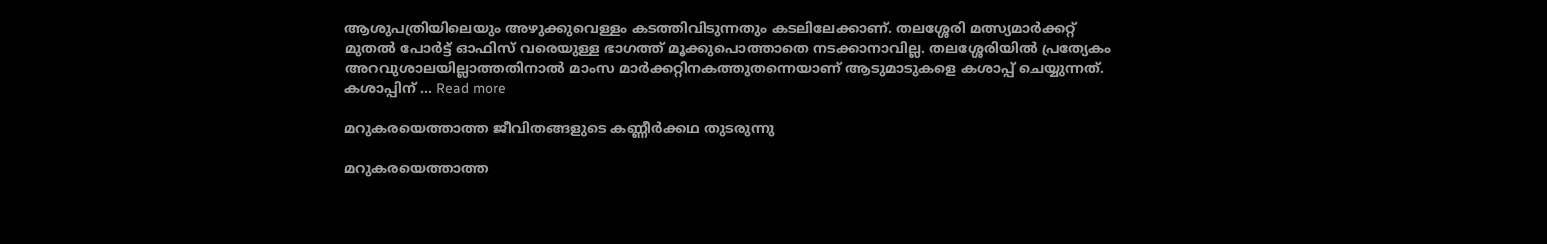ആശുപത്രിയിലെയും അഴുക്കുവെള്ളം കടത്തിവിടുന്നതും കടലിലേക്കാണ്. തലശ്ശേരി മത്സ്യമാർക്കറ്റ് മുതൽ പോർട്ട് ഓഫിസ് വരെയുള്ള ഭാഗത്ത് മൂക്കുപൊത്താതെ നടക്കാനാവില്ല. തലശ്ശേരിയിൽ പ്രത്യേകം അറവുശാലയില്ലാത്തതിനാൽ മാംസ മാർക്കറ്റിനകത്തുതന്നെയാണ് ആടുമാടുകളെ കശാപ്പ് ചെയ്യുന്നത്. കശാപ്പിന് … Read more

മറുകരയെത്താത്ത ജീവിതങ്ങളുടെ കണ്ണീർക്കഥ തുടരുന്നു

മറുകരയെത്താത്ത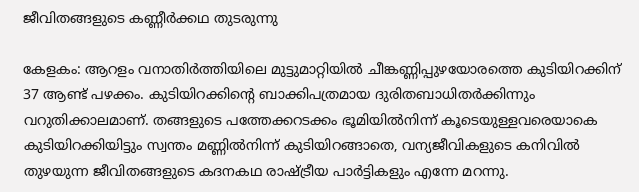ജീവിതങ്ങളുടെ കണ്ണീർക്കഥ തുടരുന്നു

കേളകം: ആറളം വനാതിർത്തിയിലെ മുട്ടുമാറ്റിയിൽ ചീങ്കണ്ണിപ്പുഴയോരത്തെ കുടിയിറക്കിന് 37 ആണ്ട് പഴക്കം. കുടിയിറക്കിന്റെ ബാക്കിപത്രമായ ദുരിതബാധിതർക്കിന്നും വറുതിക്കാലമാണ്. തങ്ങളുടെ പത്തേക്കറടക്കം ഭൂമിയിൽനിന്ന് കൂടെയുള്ളവരെയാകെ കുടിയിറക്കിയിട്ടും സ്വന്തം മണ്ണിൽനിന്ന് കുടിയിറങ്ങാതെ, വന്യജീവികളുടെ കനിവിൽ തുഴയുന്ന ജീവിതങ്ങളുടെ കദനകഥ രാഷ്ട്രീയ പാർട്ടികളും എന്നേ മറന്നു.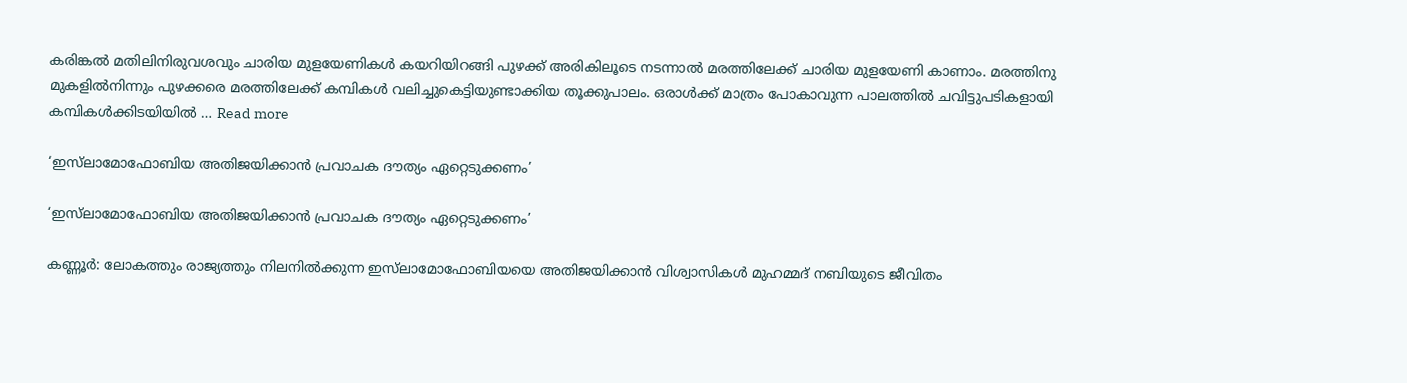കരിങ്കൽ മതിലിനിരുവശവും ചാരിയ മുളയേണികൾ കയറിയിറങ്ങി പുഴക്ക് അരികിലൂടെ നടന്നാൽ മരത്തിലേക്ക് ചാരിയ മുളയേണി കാണാം. മരത്തിനു മുകളിൽനിന്നും പുഴക്കരെ മരത്തിലേക്ക് കമ്പികൾ വലിച്ചുകെട്ടിയുണ്ടാക്കിയ തൂക്കുപാലം. ഒരാൾക്ക് മാത്രം പോകാവുന്ന പാലത്തിൽ ചവിട്ടുപടികളായി കമ്പികൾക്കിടയിയിൽ … Read more

‘ഇസ്‍ലാമോഫോബിയ അതിജയിക്കാൻ പ്രവാചക ദൗത്യം ഏറ്റെടുക്കണം’

‘ഇസ്‍ലാമോഫോബിയ അതിജയിക്കാൻ പ്രവാചക ദൗത്യം ഏറ്റെടുക്കണം’

കണ്ണൂർ: ലോകത്തും രാജ്യത്തും നിലനിൽക്കുന്ന ഇസ്‍ലാമോഫോബിയയെ അതിജയിക്കാൻ വിശ്വാസികൾ മുഹമ്മദ് നബിയുടെ ജീവിതം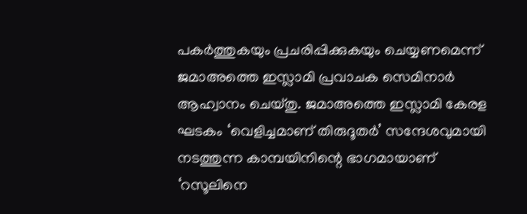പകർത്തുകയും പ്രചരിപ്പിക്കുകയും ചെയ്യണമെന്ന് ജമാഅത്തെ ഇസ്ലാമി പ്രവാചക സെമിനാർ ആഹ്വാനം ചെയ്തു. ജമാഅത്തെ ഇസ്ലാമി കേരള ഘടകം ‘വെളിച്ചമാണ് തിരുദൂതർ’ സന്ദേശവുമായി നടത്തുന്ന കാമ്പയിനിന്റെ ഭാഗമായാണ് ‘റസൂലിനെ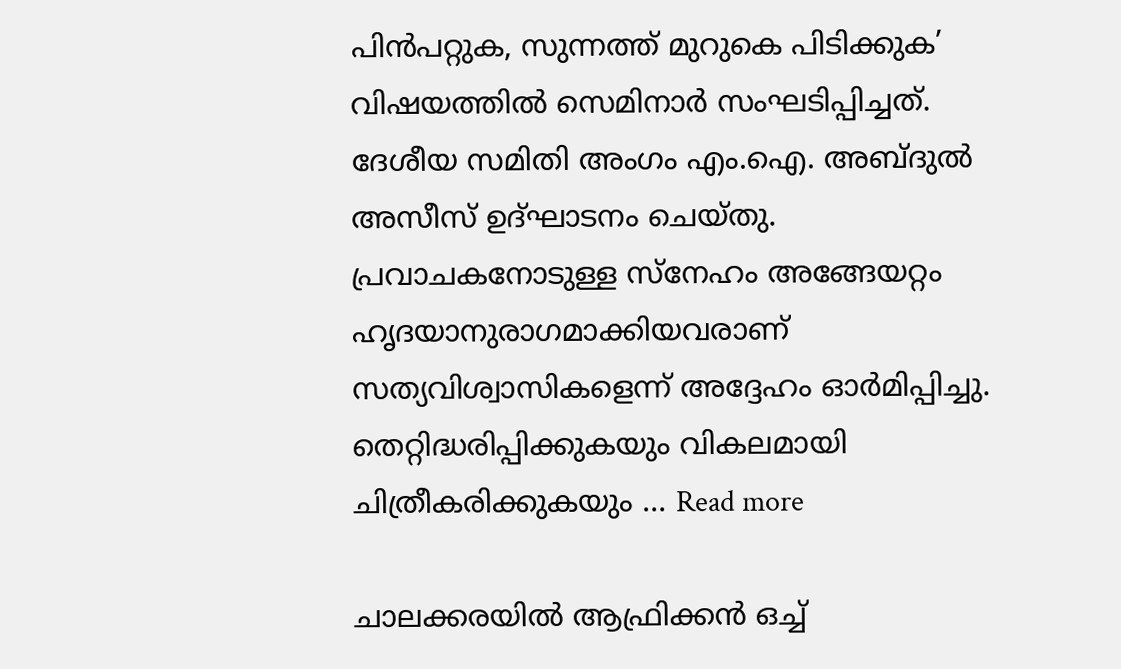പിൻപറ്റുക, സുന്നത്ത് മുറുകെ പിടിക്കുക’ വിഷയത്തിൽ സെമിനാർ സംഘടിപ്പിച്ചത്. ദേശീയ സമിതി അംഗം എം.ഐ. അബ്ദുൽ അസീസ് ഉദ്ഘാടനം ചെയ്തു. പ്രവാചകനോടുള്ള സ്നേഹം അങ്ങേയറ്റം ഹൃദയാനുരാഗമാക്കിയവരാണ് സത്യവിശ്വാസികളെന്ന് അദ്ദേഹം ഓർമിപ്പിച്ചു. തെറ്റിദ്ധരിപ്പിക്കുകയും വികലമായി ചിത്രീകരിക്കുകയും … Read more

ചാലക്കരയിൽ ആഫ്രിക്കൻ ഒച്ച്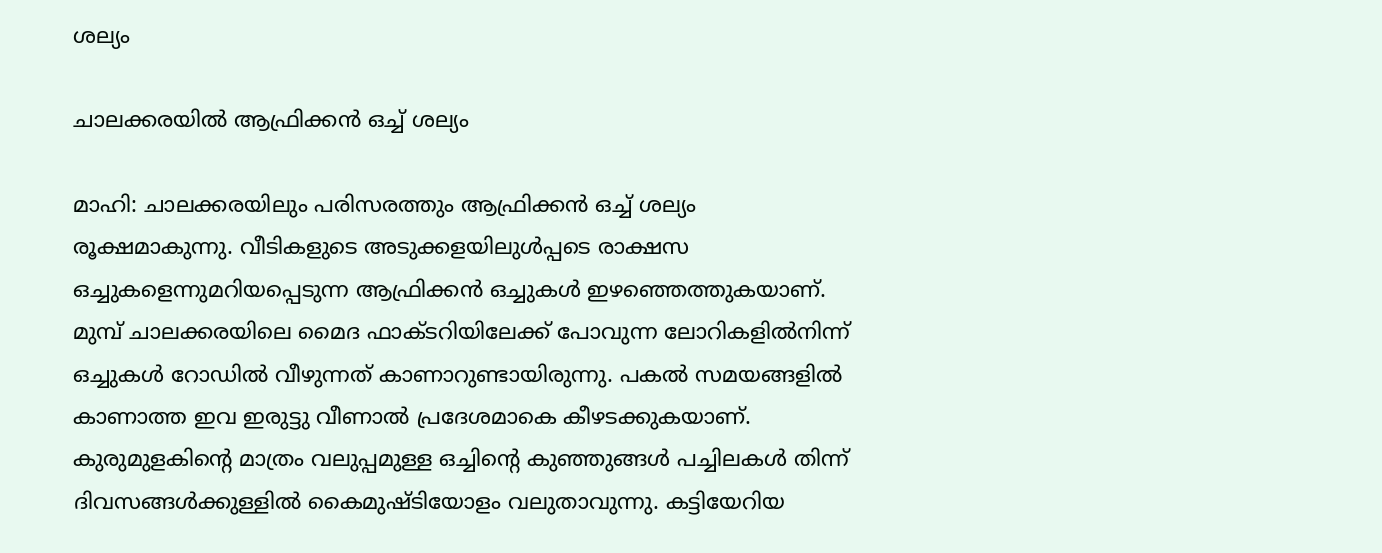ശല്യം

ചാലക്കരയിൽ ആഫ്രിക്കൻ ഒച്ച് ശല്യം

മാഹി: ചാലക്കരയിലും പരിസരത്തും ആഫ്രിക്കൻ ഒച്ച് ശല്യം രൂക്ഷമാകുന്നു. വീടികളുടെ അടുക്കളയിലുൾപ്പടെ രാക്ഷസ ഒച്ചുകളെന്നുമറിയപ്പെടുന്ന ആഫ്രിക്കൻ ഒച്ചുകൾ ഇഴഞ്ഞെത്തുകയാണ്. മുമ്പ് ചാലക്കരയിലെ മൈദ ഫാക്ടറിയിലേക്ക് പോവുന്ന ലോറികളിൽനിന്ന് ഒച്ചുകൾ റോഡിൽ വീഴുന്നത് കാണാറുണ്ടായിരുന്നു. പകൽ സമയങ്ങളിൽ കാണാത്ത ഇവ ഇരുട്ടു വീണാൽ പ്രദേശമാകെ കീഴടക്കുകയാണ്. കുരുമുളകിന്റെ മാത്രം വലുപ്പമുള്ള ഒച്ചിന്റെ കുഞ്ഞുങ്ങൾ പച്ചിലകൾ തിന്ന് ദിവസങ്ങൾക്കുള്ളിൽ കൈമുഷ്ടിയോളം വലുതാവുന്നു. കട്ടിയേറിയ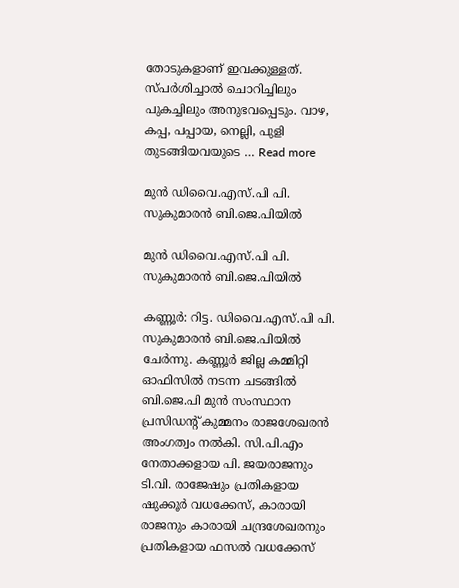തോടുകളാണ് ഇവക്കുള്ളത്. സ്പർശിച്ചാൽ ചൊറിച്ചിലും പുകച്ചിലും അനുഭവപ്പെടും. വാഴ, കപ്പ, പപ്പായ, നെല്ലി, പുളി തുടങ്ങിയവയുടെ … Read more

മുൻ ഡിവൈ.എസ്.പി പി. സുകുമാരൻ ബി.ജെ.പിയിൽ

മുൻ ഡിവൈ.എസ്.പി പി. സുകുമാരൻ ബി.ജെ.പിയിൽ

കണ്ണൂർ: റിട്ട. ഡിവൈ.എസ്.പി പി. സുകുമാരൻ ബി.ജെ.പിയിൽ ചേർന്നു. കണ്ണൂർ ജില്ല കമ്മിറ്റി ഓഫിസിൽ നടന്ന ചടങ്ങിൽ ബി.ജെ.പി മുൻ സംസ്ഥാന പ്രസിഡന്റ് കുമ്മനം രാജശേഖരൻ അംഗത്വം നൽകി. സി.പി.എം നേതാക്കളായ പി. ജയരാജനും ടി.വി. രാജേഷും പ്രതികളായ ഷുക്കൂർ വധക്കേസ്, കാരായി രാജനും കാരായി ചന്ദ്രശേഖരനും പ്രതികളായ ഫസൽ വധക്കേസ്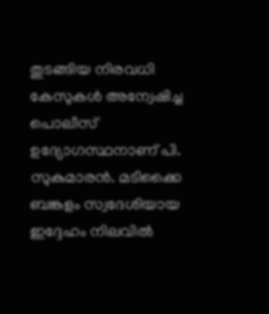തുടങ്ങിയ നിരവധി കേസുകൾ അന്വേഷിച്ച പൊലീസ് ഉദ്യോഗസ്ഥനാണ് പി. സുകുമാരൻ. മടിക്കൈ ബങ്കളം സ്വദേശിയായ ഇദ്ദേഹം നിലവിൽ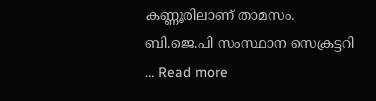കണ്ണൂരിലാണ് താമസം. ബി.ജെ.പി സംസ്ഥാന സെക്രട്ടറി … Read more